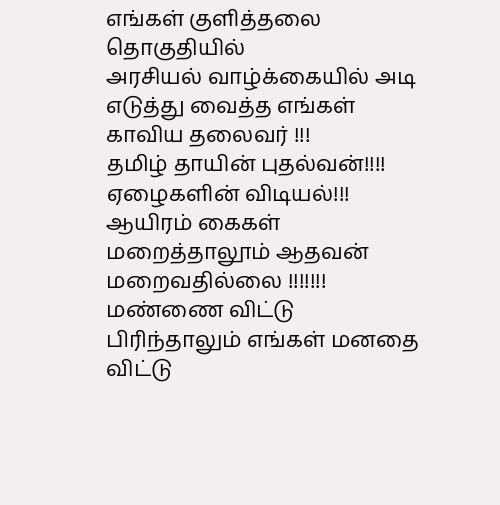எங்கள் குளித்தலை தொகுதியில்
அரசியல் வாழ்க்கையில் அடி எடுத்து வைத்த எங்கள் காவிய தலைவர் !!!
தமிழ் தாயின் புதல்வன்!!!!
ஏழைகளின் விடியல்!!!
ஆயிரம் கைகள் மறைத்தாலூம் ஆதவன் மறைவதில்லை !!!!!!!
மண்ணை விட்டு பிரிந்தாலும் எங்கள் மனதை விட்டு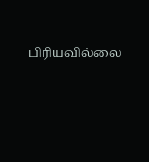பிரியவில்லை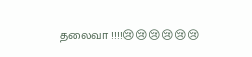தலைவா !!!!😢😢😢😢😢😢